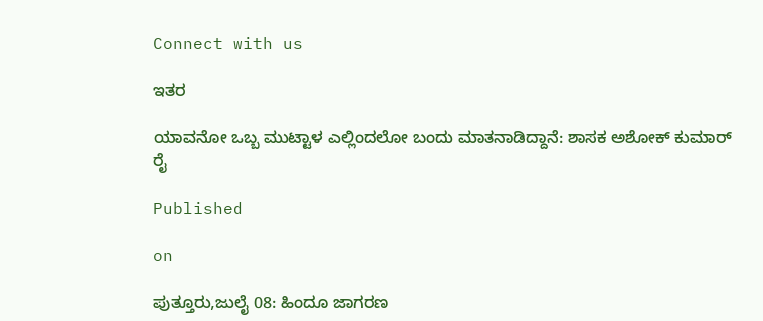Connect with us

ಇತರ

ಯಾವನೋ ಒಬ್ಬ ಮುಟ್ಟಾಳ ಎಲ್ಲಿಂದಲೋ ಬಂದು ಮಾತನಾಡಿದ್ದಾನೆ: ಶಾಸಕ‌ ಅಶೋಕ್ ಕುಮಾರ್ ರೈ

Published

on

ಪುತ್ತೂರು,ಜುಲೈ 08: ಹಿಂದೂ ಜಾಗರಣ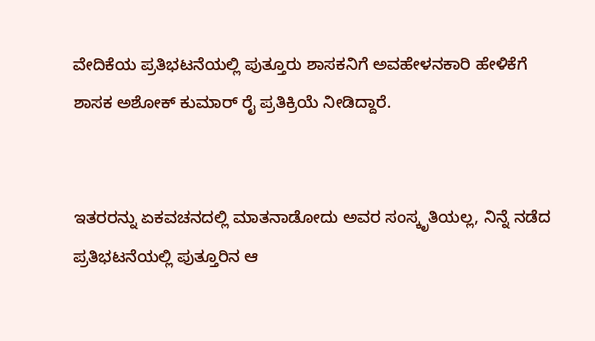ವೇದಿಕೆಯ ಪ್ರತಿಭಟನೆಯಲ್ಲಿ ಪುತ್ತೂರು ಶಾಸಕನಿಗೆ ಅವಹೇಳನಕಾರಿ ಹೇಳಿಕೆಗೆ ಶಾಸಕ‌ ಅಶೋಕ್ ಕುಮಾರ್ ರೈ ಪ್ರತಿಕ್ರಿಯೆ ನೀಡಿದ್ದಾರೆ.


ಇತರರನ್ನು ಏಕವಚನದಲ್ಲಿ ಮಾತನಾಡೋದು ಅವರ ಸಂಸ್ಕೃತಿಯಲ್ಲ, ನಿನ್ನೆ ನಡೆದ ಪ್ರತಿಭಟನೆಯಲ್ಲಿ ಪುತ್ತೂರಿನ ಆ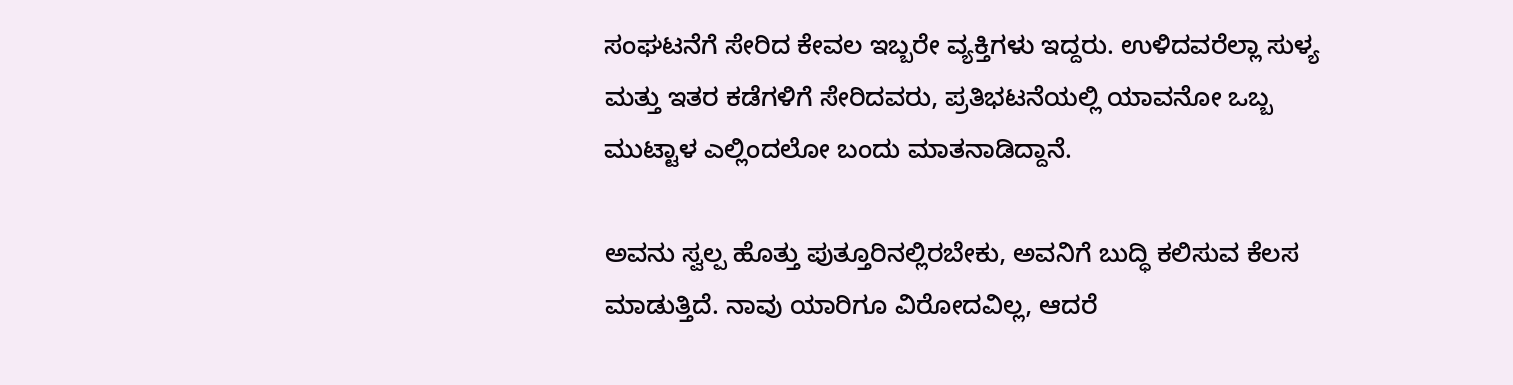ಸಂಘಟನೆಗೆ ಸೇರಿದ ಕೇವಲ ಇಬ್ಬರೇ ವ್ಯಕ್ತಿಗಳು ಇದ್ದರು. ಉಳಿದವರೆಲ್ಲಾ ಸುಳ್ಯ ಮತ್ತು ಇತರ ಕಡೆಗಳಿಗೆ ಸೇರಿದವರು, ಪ್ರತಿಭಟನೆಯಲ್ಲಿ ಯಾವನೋ ಒಬ್ಬ ಮುಟ್ಟಾಳ ಎಲ್ಲಿಂದಲೋ ಬಂದು ಮಾತನಾಡಿದ್ದಾನೆ.

ಅವನು ಸ್ವಲ್ಪ ಹೊತ್ತು ಪುತ್ತೂರಿನಲ್ಲಿರಬೇಕು, ಅವನಿಗೆ ಬುದ್ಧಿ ಕಲಿಸುವ ಕೆಲಸ ಮಾಡುತ್ತಿದೆ. ನಾವು ಯಾರಿಗೂ ವಿರೋದವಿಲ್ಲ, ಆದರೆ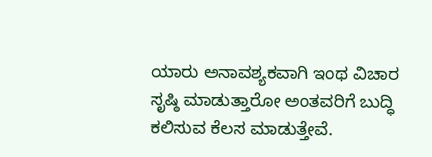ಯಾರು ಅನಾವಶ್ಯಕವಾಗಿ ಇಂಥ ವಿಚಾರ ಸೃಷ್ಠಿ ಮಾಡುತ್ತಾರೋ ಅಂತವರಿಗೆ ಬುದ್ಧಿ ಕಲಿಸುವ ಕೆಲಸ ಮಾಡುತ್ತೇವೆ.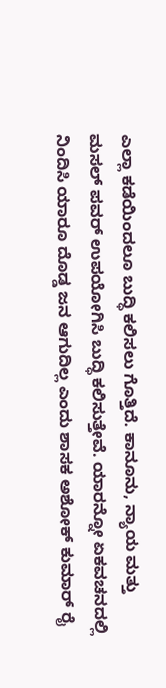ಎಲ್ಲಾ ಕಡೆಯಿಂದಲೂ ಬುದ್ಧಿ ಕಲಿಸಲು ಗೊತ್ತಿದೆ. ಕಾನೂನು, ನ್ಯಾಯ ಮತ್ತು ಮಸಲ್ ಪವರ್ ಉಪಯೋಗಿಸಿ ಬುದ್ಧಿ ಕಲಿಸುತ್ತೇವೆ. ಯಾರನ್ನೋ ಏಕವಚನದಲ್ಲಿ ನಿಂದಿಸಿ ಯಾರೂ ದೊಡ್ಡ ಜನ ಆಗುದಿಲ್ಲ ಎಂದು ಶಾಸಕ ಅಶೋಕ್ ಕುಮಾರ್ ರೈ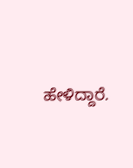ಹೇಳಿದ್ದಾರೆ.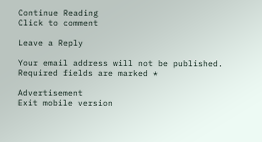Continue Reading
Click to comment

Leave a Reply

Your email address will not be published. Required fields are marked *

Advertisement
Exit mobile version